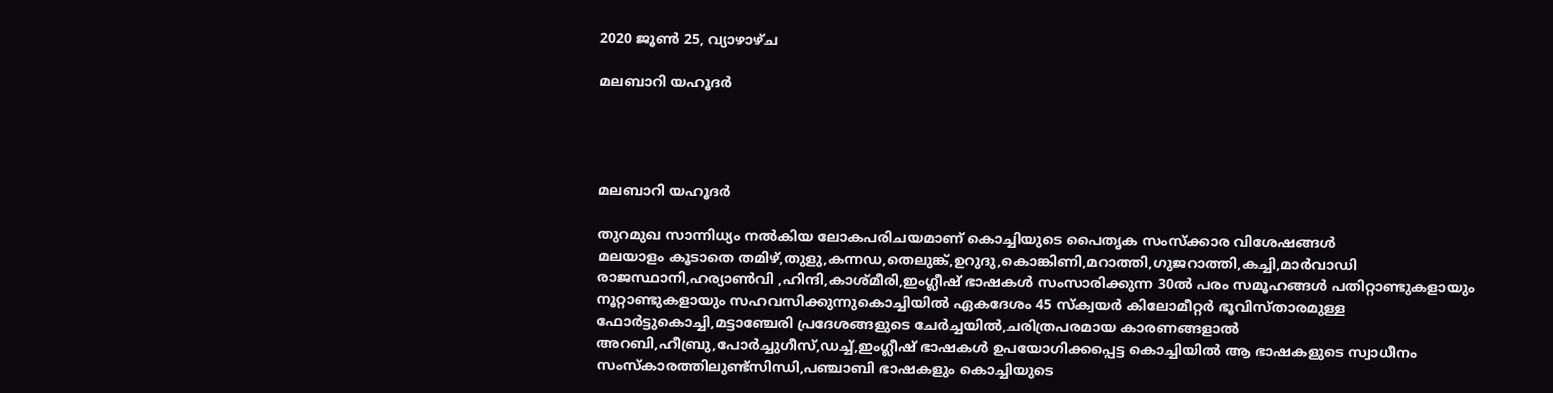2020 ജൂൺ 25, വ്യാഴാഴ്‌ച

മലബാറി യഹൂദർ




മലബാറി യഹൂദർ

തുറമുഖ സാന്നിധ്യം നൽകിയ ലോകപരിചയമാണ് കൊച്ചിയുടെ പൈതൃക സംസ്ക്കാര വിശേഷങ്ങൾ
മലയാളം കൂടാതെ തമിഴ്,തുളു,കന്നഡ,തെലുങ്ക്,ഉറുദു,കൊങ്കിണി,മറാത്തി,ഗുജറാത്തി,കച്ചി,മാർവാഡി രാജസ്ഥാനി,ഹര്യാൺവി ,ഹിന്ദി,കാശ്മീരി,ഇംഗ്ലീഷ് ഭാഷകൾ സംസാരിക്കുന്ന 30ൽ പരം സമൂഹങ്ങൾ പതിറ്റാണ്ടുകളായും നൂറ്റാണ്ടുകളായും സഹവസിക്കുന്നുകൊച്ചിയിൽ ഏകദേശം 45 സ്ക്വയർ കിലോമീറ്റർ ഭൂവിസ്താരമുള്ള ഫോർട്ടുകൊച്ചി,മട്ടാഞ്ചേരി പ്രദേശങ്ങളുടെ ചേർച്ചയിൽ,ചരിത്രപരമായ കാരണങ്ങളാൽ അറബി,ഹീബ്രു,പോർച്ചുഗീസ്,ഡച്ച്,ഇംഗ്ലീഷ് ഭാഷകൾ ഉപയോഗിക്കപ്പെട്ട കൊച്ചിയിൽ ആ ഭാഷകളുടെ സ്വാധീനം സംസ്കാരത്തിലുണ്ട്സിന്ധി,പഞ്ചാബി ഭാഷകളും കൊച്ചിയുടെ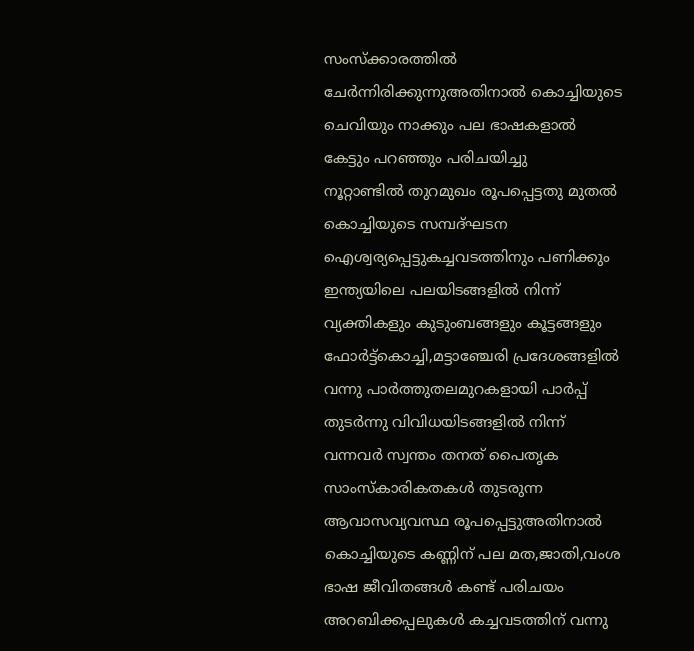സംസ്ക്കാരത്തിൽ ചേർന്നിരിക്കുന്നുഅതിനാൽ കൊച്ചിയുടെ ചെവിയും നാക്കും പല ഭാഷകളാൽ കേട്ടും പറഞ്ഞും പരിചയിച്ചു
നൂറ്റാണ്ടിൽ തുറമുഖം രൂപപ്പെട്ടതു മുതൽ കൊച്ചിയുടെ സമ്പദ്ഘടന ഐശ്വര്യപ്പെട്ടുകച്ചവടത്തിനും പണിക്കും ഇന്ത്യയിലെ പലയിടങ്ങളിൽ നിന്ന് വ്യക്തികളും കുടുംബങ്ങളും കൂട്ടങ്ങളും ഫോർട്ട്കൊച്ചി,മട്ടാഞ്ചേരി പ്രദേശങ്ങളിൽ വന്നു പാർത്തുതലമുറകളായി പാർപ്പ് തുടർന്നു വിവിധയിടങ്ങളിൽ നിന്ന് വന്നവർ സ്വന്തം തനത് പൈതൃക സാംസ്കാരികതകൾ തുടരുന്ന ആവാസവ്യവസ്ഥ രൂപപ്പെട്ടുഅതിനാൽ കൊച്ചിയുടെ കണ്ണിന് പല മത,ജാതി,വംശ ഭാഷ ജീവിതങ്ങൾ കണ്ട് പരിചയം
അറബിക്കപ്പലുകൾ കച്ചവടത്തിന് വന്നു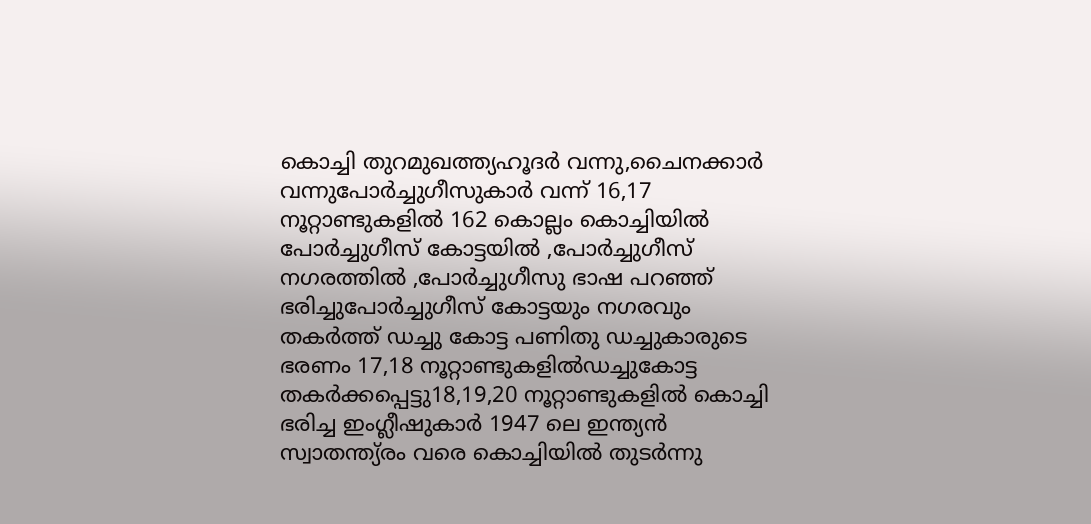കൊച്ചി തുറമുഖത്ത്യഹൂദർ വന്നു,ചൈനക്കാർ വന്നുപോർച്ചുഗീസുകാർ വന്ന് 16,17 നൂറ്റാണ്ടുകളിൽ 162 കൊല്ലം കൊച്ചിയിൽ പോർച്ചുഗീസ് കോട്ടയിൽ ,പോർച്ചുഗീസ് നഗരത്തിൽ ,പോർച്ചുഗീസു ഭാഷ പറഞ്ഞ് ഭരിച്ചുപോർച്ചുഗീസ് കോട്ടയും നഗരവും തകർത്ത് ഡച്ചു കോട്ട പണിതു ഡച്ചുകാരുടെ ഭരണം 17,18 നൂറ്റാണ്ടുകളിൽഡച്ചുകോട്ട തകർക്കപ്പെട്ടു18,19,20 നൂറ്റാണ്ടുകളിൽ കൊച്ചി ഭരിച്ച ഇംഗ്ലീഷുകാർ 1947 ലെ ഇന്ത്യൻ സ്വാതന്ത്യ്രം വരെ കൊച്ചിയിൽ തുടർന്നു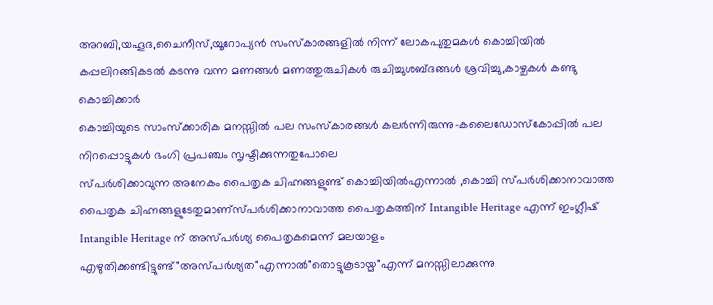അറബി,യഹൂദ,ചൈനീസ്,യൂറോപ്യൻ സംസ്കാരങ്ങളിൽ നിന്ന് ലോകപുതുമകൾ കൊച്ചിയിൽ കപ്പലിറങ്ങികടൽ കടന്നു വന്ന മണങ്ങൾ മണത്തുരുചികൾ രുചിച്ചുശബ്ദങ്ങൾ ശ്രവിച്ചു,കാഴ്ചകൾ കണ്ടു കൊച്ചിക്കാർ
കൊച്ചിയുടെ സാംസ്ക്കാരിക മനസ്സിൽ പല സംസ്കാരങ്ങൾ കലർന്നിരുന്നു-കലൈഡോസ്കോപ്പിൽ പല നിറപ്പൊട്ടുകൾ ഭംഗി പ്രപഞ്ചം സൃഷ്ടിക്കുന്നതുപോലെ
സ്പർശിക്കാവുന്ന അനേകം പൈതൃക ചിഹ്നങ്ങളുണ്ട് കൊച്ചിയിൽഎന്നാൽ ,കൊച്ചി സ്പർശിക്കാനാവാത്ത പൈതൃക ചിഹ്നങ്ങളുടേതുമാണ്സ്പർശിക്കാനാവാത്ത പൈതൃകത്തിന് Intangible Heritage എന്ന് ഇംഗ്ലീഷ് Intangible Heritage ന് അസ്പർശ്യ പൈതൃകമെന്ന് മലയാളം എഴുതിക്കണ്ടിട്ടുണ്ട്"അസ്പർശ്യത"എന്നാൽ"തൊട്ടുകൂടായ്മ"എന്ന് മനസ്സിലാക്കുന്നു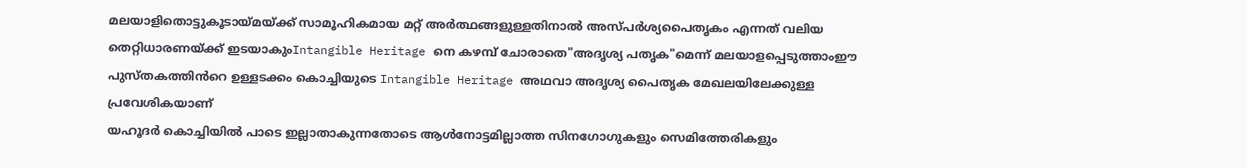മലയാളിതൊട്ടുകൂടായ്മയ്ക്ക് സാമൂഹികമായ മറ്റ് അർത്ഥങ്ങളുള്ളതിനാൽ അസ്പർശ്യപൈതൃകം എന്നത് വലിയ തെറ്റിധാരണയ്ക്ക് ഇടയാകുംIntangible Heritage നെ കഴമ്പ് ചോരാതെ"അദൃശ്യ പതൃക"മെന്ന് മലയാളപ്പെടുത്താംഈ പുസ്തകത്തിൻറെ ഉള്ളടക്കം കൊച്ചിയുടെ Intangible Heritage അഥവാ അദൃശ്യ പൈതൃക മേഖലയിലേക്കുള്ള പ്രവേശികയാണ്
യഹൂദർ കൊച്ചിയിൽ പാടെ ഇല്ലാതാകുന്നതോടെ ആൾനോട്ടമില്ലാത്ത സിനഗോഗുകളും സെമിത്തേരികളും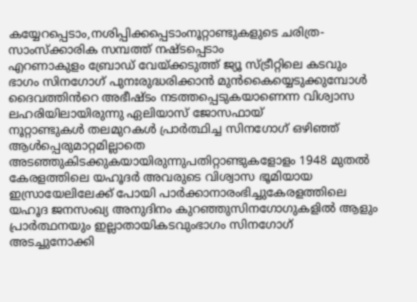കയ്യേറപ്പെടാം,നശിപ്പിക്കപ്പെടാംനൂറ്റാണ്ടുകളുടെ ചരിത്ര-സാംസ്ക്കാരിക സമ്പത്ത് നഷ്ടപ്പെടാം
എറണാകുളം ബ്രോഡ് വേയ്ക്കടുത്ത് ജ്യൂ സ്ട്രീറ്റിലെ കടവും ഭാഗം സിനഗോഗ് പുനഃരുദ്ധരിക്കാൻ മുൻകൈയ്യെടുക്കുമ്പോൾ ദൈവത്തിൻറെ അഭീഷ്ടം നടത്തപ്പെടുകയാണെന്ന വിശ്വാസ ലഹരിയിലായിരുന്നു ഏലിയാസ് ജോസഫായ്
നൂറ്റാണ്ടുകൾ തലമുറകൾ പ്രാർത്ഥിച്ച സിനഗോഗ് ഒഴിഞ്ഞ് ആൾപ്പെരുമാറ്റമില്ലാതെ അടഞ്ഞുകിടക്കുകയായിരുന്നുപതിറ്റാണ്ടുകളോളം 1948 മുതൽ കേരളത്തിലെ യഹൂദർ അവരുടെ വിശ്വാസ ഭൂമിയായ ഇസ്രായേലിലേക്ക് പോയി പാർക്കാനാരംഭിച്ചുകേരളത്തിലെ യഹൂദ ജനസംഖ്യ അനുദിനം കുറഞ്ഞുസിനഗോഗുകളിൽ ആളും പ്രാർത്ഥനയും ഇല്ലാതായികടവുംഭാഗം സിനഗോഗ് അടച്ചുനോക്കി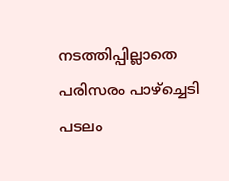നടത്തിപ്പില്ലാതെ പരിസരം പാഴ്ച്ചെടി പടലം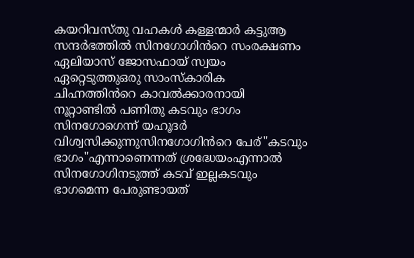കയറിവസ്തു വഹകൾ കള്ളന്മാർ കട്ടുആ സന്ദർഭത്തിൽ സിനഗോഗിൻറെ സംരക്ഷണം ഏലിയാസ് ജോസഫായ് സ്വയം ഏറ്റെടുത്തുഒരു സാംസ്കാരിക ചിഹ്നത്തിൻറെ കാവൽക്കാരനായി
നൂറ്റാണ്ടിൽ പണിതു കടവും ഭാഗം സിനഗോഗെന്ന് യഹൂദർ വിശ്വസിക്കുന്നുസിനഗോഗിൻറെ പേര്"കടവും ഭാഗം"എന്നാണെന്നത് ശ്രദ്ധേയംഎന്നാൽ സിനഗോഗിനടുത്ത് കടവ് ഇല്ലകടവും ഭാഗമെന്ന പേരുണ്ടായത്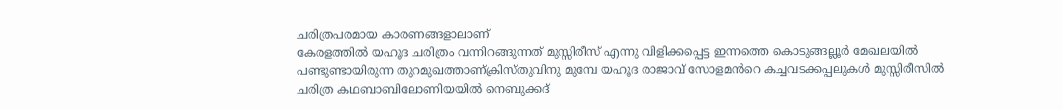ചരിത്രപരമായ കാരണങ്ങളാലാണ്
കേരളത്തിൽ യഹൂദ ചരിത്രം വന്നിറങ്ങുന്നത് മുസ്സിരീസ് എന്നു വിളിക്കപ്പെട്ട ഇന്നത്തെ കൊടുങ്ങല്ലൂർ മേഖലയിൽ പണ്ടുണ്ടായിരുന്ന തുറമുഖത്താണ്ക്രിസ്തുവിനു മുമ്പേ യഹൂദ രാജാവ് സോളമൻറെ കച്ചവടക്കപ്പലുകൾ മുസ്സിരീസിൽ ചരിത്ര കഥബാബിലോണിയയിൽ നെബുക്കദ്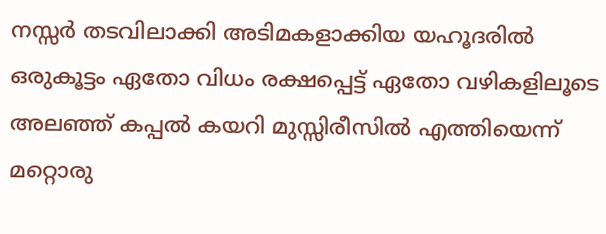നസ്സർ തടവിലാക്കി അടിമകളാക്കിയ യഹൂദരിൽ ഒരുകൂട്ടം ഏതോ വിധം രക്ഷപ്പെട്ട് ഏതോ വഴികളിലൂടെ അലഞ്ഞ് കപ്പൽ കയറി മുസ്സിരീസിൽ എത്തിയെന്ന് മറ്റൊരു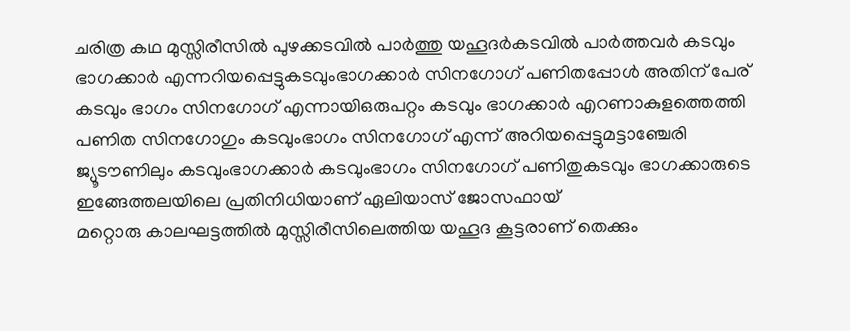ചരിത്ര കഥ മുസ്സിരീസിൽ പുഴക്കടവിൽ പാർത്തു യഹൂദർകടവിൽ പാർത്തവർ കടവും ഭാഗക്കാർ എന്നറിയപ്പെട്ടുകടവുംഭാഗക്കാർ സിനഗോഗ് പണിതപ്പോൾ അതിന് പേര് കടവും ഭാഗം സിനഗോഗ് എന്നായിഒരുപറ്റം കടവും ഭാഗക്കാർ എറണാകുളത്തെത്തി പണിത സിനഗോഗും കടവുംഭാഗം സിനഗോഗ് എന്ന് അറിയപ്പെട്ടുമട്ടാഞ്ചേരി ജ്യൂടൗണിലും കടവുംഭാഗക്കാർ കടവുംഭാഗം സിനഗോഗ് പണിതുകടവും ഭാഗക്കാരുടെ ഇങ്ങേത്തലയിലെ പ്രതിനിധിയാണ് ഏലിയാസ് ജോസഫായ്
മറ്റൊരു കാലഘട്ടത്തിൽ മുസ്സിരീസിലെത്തിയ യഹൂദ കൂട്ടരാണ് തെക്കും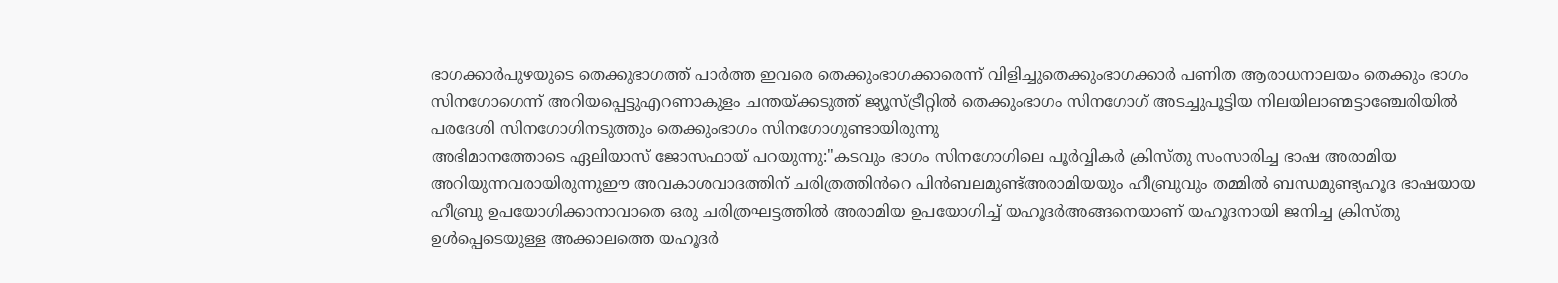ഭാഗക്കാർപുഴയുടെ തെക്കുഭാഗത്ത് പാർത്ത ഇവരെ തെക്കുംഭാഗക്കാരെന്ന് വിളിച്ചുതെക്കുംഭാഗക്കാർ പണിത ആരാധനാലയം തെക്കും ഭാഗം സിനഗോഗെന്ന് അറിയപ്പെട്ടുഎറണാകുളം ചന്തയ്ക്കടുത്ത് ജ്യൂസ്ട്രീറ്റിൽ തെക്കുംഭാഗം സിനഗോഗ് അടച്ചുപൂട്ടിയ നിലയിലാണ്മട്ടാഞ്ചേരിയിൽ പരദേശി സിനഗോഗിനടുത്തും തെക്കുംഭാഗം സിനഗോഗുണ്ടായിരുന്നു
അഭിമാനത്തോടെ ഏലിയാസ് ജോസഫായ് പറയുന്നു:"കടവും ഭാഗം സിനഗോഗിലെ പൂർവ്വികർ ക്രിസ്തു സംസാരിച്ച ഭാഷ അരാമിയ അറിയുന്നവരായിരുന്നുഈ അവകാശവാദത്തിന് ചരിത്രത്തിൻറെ പിൻബലമുണ്ട്അരാമിയയും ഹീബ്രുവും തമ്മിൽ ബന്ധമുണ്ട്യഹൂദ ഭാഷയായ ഹീബ്രു ഉപയോഗിക്കാനാവാതെ ഒരു ചരിത്രഘട്ടത്തിൽ അരാമിയ ഉപയോഗിച്ച് യഹൂദർഅങ്ങനെയാണ് യഹൂദനായി ജനിച്ച ക്രിസ്തു ഉൾപ്പെടെയുള്ള അക്കാലത്തെ യഹൂദർ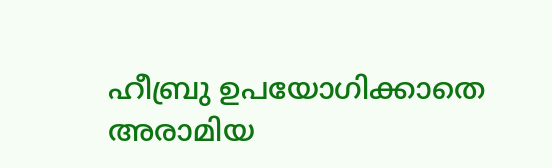ഹീബ്രു ഉപയോഗിക്കാതെ അരാമിയ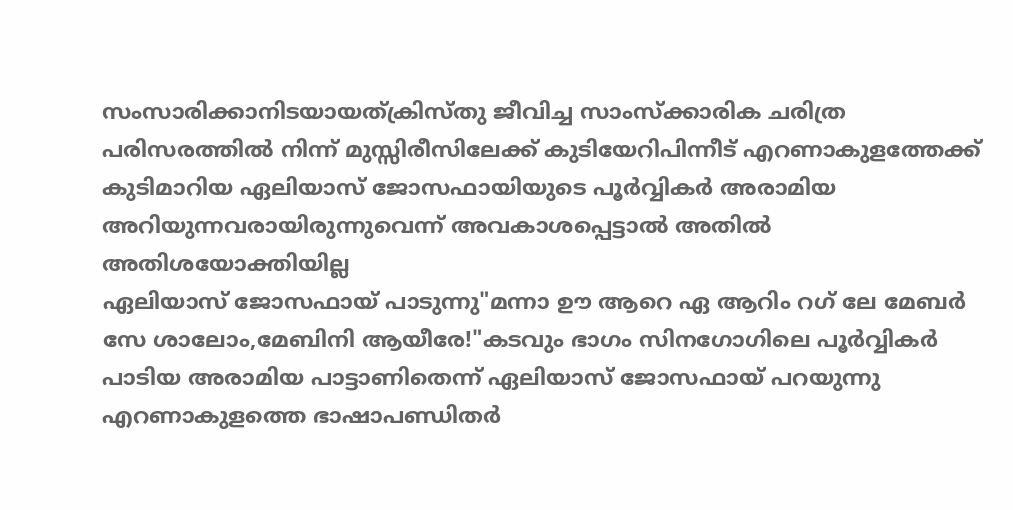സംസാരിക്കാനിടയായത്ക്രിസ്തു ജീവിച്ച സാംസ്ക്കാരിക ചരിത്ര പരിസരത്തിൽ നിന്ന് മുസ്സിരീസിലേക്ക് കുടിയേറിപിന്നീട് എറണാകുളത്തേക്ക് കുടിമാറിയ ഏലിയാസ് ജോസഫായിയുടെ പൂർവ്വികർ അരാമിയ അറിയുന്നവരായിരുന്നുവെന്ന് അവകാശപ്പെട്ടാൽ അതിൽ അതിശയോക്തിയില്ല
ഏലിയാസ് ജോസഫായ് പാടുന്നു"മന്നാ ഊ ആറെ ഏ ആറിം റഗ് ലേ മേബർ സേ ശാലോം,മേബിനി ആയീരേ!"കടവും ഭാഗം സിനഗോഗിലെ പൂർവ്വികർ പാടിയ അരാമിയ പാട്ടാണിതെന്ന് ഏലിയാസ് ജോസഫായ് പറയുന്നു
എറണാകുളത്തെ ഭാഷാപണ്ഡിതർ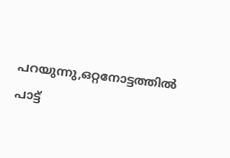പറയുന്നു,ഒറ്റനോട്ടത്തിൽ പാട്ട്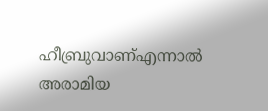ഹീബ്രുവാണ്എന്നാൽ അരാമിയ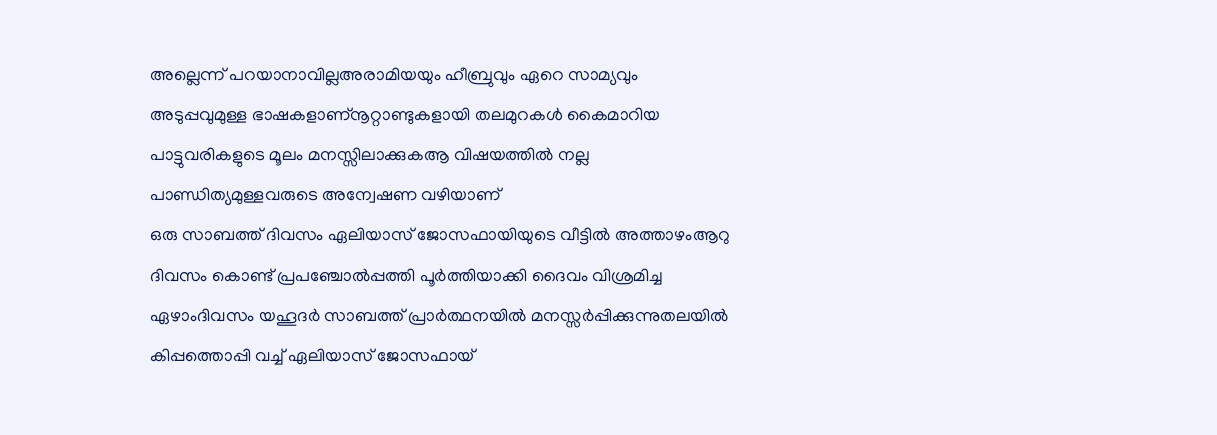അല്ലെന്ന് പറയാനാവില്ലഅരാമിയയും ഹീബ്രുവും ഏറെ സാമ്യവും അടുപ്പവുമുള്ള ഭാഷകളാണ്നൂറ്റാണ്ടുകളായി തലമുറകൾ കൈമാറിയ പാട്ടുവരികളുടെ മൂലം മനസ്സിലാക്കുകആ വിഷയത്തിൽ നല്ല പാണ്ഡിത്യമുള്ളവരുടെ അന്വേഷണ വഴിയാണ്
ഒരു സാബത്ത് ദിവസം ഏലിയാസ് ജോസഫായിയുടെ വീട്ടിൽ അത്താഴംആറു ദിവസം കൊണ്ട് പ്രപഞ്ചോൽപ്പത്തി പൂർത്തിയാക്കി ദൈവം വിശ്രമിച്ച ഏഴാംദിവസം യഹൂദർ സാബത്ത് പ്രാർത്ഥനയിൽ മനസ്സർപ്പിക്കുന്നുതലയിൽ കിപ്പത്തൊപ്പി വച്ച് ഏലിയാസ് ജോസഫായ്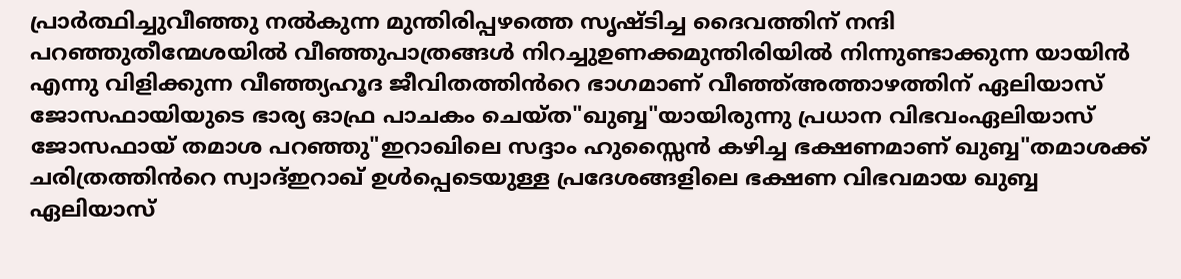പ്രാർത്ഥിച്ചുവീഞ്ഞു നൽകുന്ന മുന്തിരിപ്പഴത്തെ സൃഷ്ടിച്ച ദൈവത്തിന് നന്ദി പറഞ്ഞുതീന്മേശയിൽ വീഞ്ഞുപാത്രങ്ങൾ നിറച്ചുഉണക്കമുന്തിരിയിൽ നിന്നുണ്ടാക്കുന്ന യായിൻ എന്നു വിളിക്കുന്ന വീഞ്ഞ്യഹൂദ ജീവിതത്തിൻറെ ഭാഗമാണ് വീഞ്ഞ്അത്താഴത്തിന് ഏലിയാസ് ജോസഫായിയുടെ ഭാര്യ ഓഫ്ര പാചകം ചെയ്ത"ഖുബ്ബ"യായിരുന്നു പ്രധാന വിഭവംഏലിയാസ് ജോസഫായ് തമാശ പറഞ്ഞു"ഇറാഖിലെ സദ്ദാം ഹുസ്സൈൻ കഴിച്ച ഭക്ഷണമാണ് ഖുബ്ബ"തമാശക്ക് ചരിത്രത്തിൻറെ സ്വാദ്ഇറാഖ് ഉൾപ്പെടെയുള്ള പ്രദേശങ്ങളിലെ ഭക്ഷണ വിഭവമായ ഖുബ്ബ ഏലിയാസ്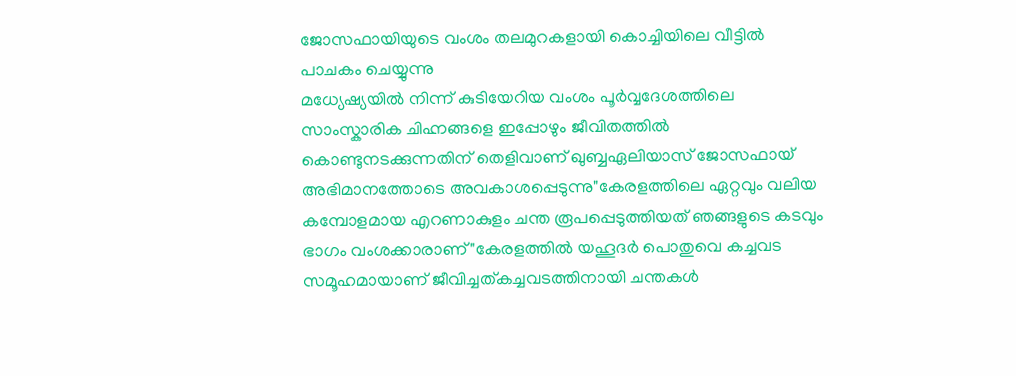ജോസഫായിയുടെ വംശം തലമുറകളായി കൊച്ചിയിലെ വീട്ടിൽ പാചകം ചെയ്യുന്നു
മധ്യേഷ്യയിൽ നിന്ന് കുടിയേറിയ വംശം പൂർവ്വദേശത്തിലെ സാംസ്കാരിക ചിഹ്നങ്ങളെ ഇപ്പോഴും ജീവിതത്തിൽ കൊണ്ടുനടക്കുന്നതിന് തെളിവാണ് ഖുബ്ബഏലിയാസ് ജോസഫായ് അഭിമാനത്തോടെ അവകാശപ്പെടുന്നു"കേരളത്തിലെ ഏറ്റവും വലിയ കമ്പോളമായ എറണാകുളം ചന്ത രൂപപ്പെടുത്തിയത് ഞങ്ങളുടെ കടവും ഭാഗം വംശക്കാരാണ്"കേരളത്തിൽ യഹൂദർ പൊതുവെ കച്ചവട സമൂഹമായാണ് ജീവിച്ചത്കച്ചവടത്തിനായി ചന്തകൾ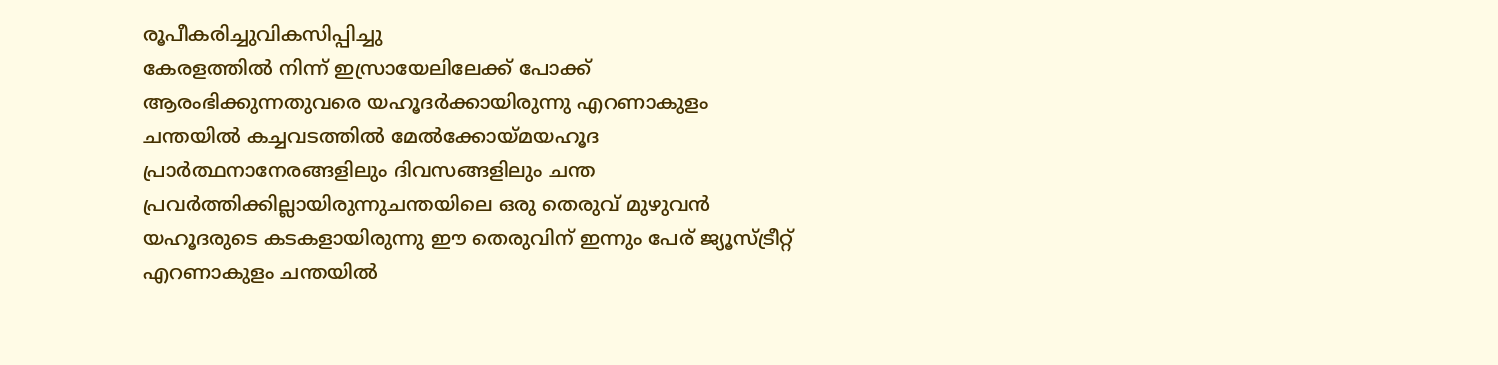രൂപീകരിച്ചുവികസിപ്പിച്ചു
കേരളത്തിൽ നിന്ന് ഇസ്രായേലിലേക്ക് പോക്ക് ആരംഭിക്കുന്നതുവരെ യഹൂദർക്കായിരുന്നു എറണാകുളം ചന്തയിൽ കച്ചവടത്തിൽ മേൽക്കോയ്മയഹൂദ പ്രാർത്ഥനാനേരങ്ങളിലും ദിവസങ്ങളിലും ചന്ത പ്രവർത്തിക്കില്ലായിരുന്നുചന്തയിലെ ഒരു തെരുവ് മുഴുവൻ യഹൂദരുടെ കടകളായിരുന്നു ഈ തെരുവിന് ഇന്നും പേര് ജ്യൂസ്ട്രീറ്റ്
എറണാകുളം ചന്തയിൽ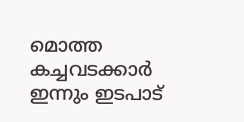മൊത്ത കച്ചവടക്കാർ ഇന്നും ഇടപാട്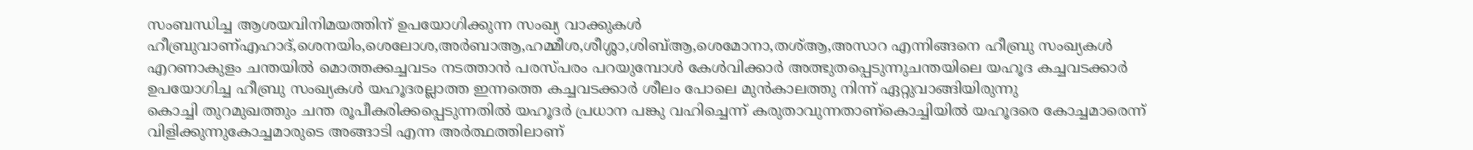സംബന്ധിച്ച ആശയവിനിമയത്തിന് ഉപയോഗിക്കുന്ന സംഖ്യ വാക്കുകൾ ഹീബ്രുവാണ്എഹാദ്,ശെനയിം,ശെലോശ,അർബാആ,ഹമ്മീശ,ശീശ്ശാ,ശിബ്ആ,ശെമോനാ,തശ്ആ,അസാറ എന്നിങ്ങനെ ഹീബ്രു സംഖ്യകൾ എറണാകുളം ചന്തയിൽ മൊത്തക്കച്ചവടം നടത്താൻ പരസ്പരം പറയുമ്പോൾ കേൾവിക്കാർ അത്ഭുതപ്പെടുന്നുചന്തയിലെ യഹൂദ കച്ചവടക്കാർ ഉപയോഗിച്ച ഹീബ്രു സംഖ്യകൾ യഹൂദരല്ലാത്ത ഇന്നത്തെ കച്ചവടക്കാർ ശീലം പോലെ മുൻകാലത്തു നിന്ന് ഏറ്റുവാങ്ങിയിരുന്നു
കൊച്ചി തുറമുഖത്തും ചന്ത രൂപീകരിക്കപ്പെടുന്നതിൽ യഹൂദർ പ്രധാന പങ്കു വഹിച്ചെന്ന് കരുതാവുന്നതാണ്കൊച്ചിയിൽ യഹൂദരെ കോച്ചമാരെന്ന് വിളിക്കുന്നുകോച്ചമാരുടെ അങ്ങാടി എന്ന അർത്ഥത്തിലാണ്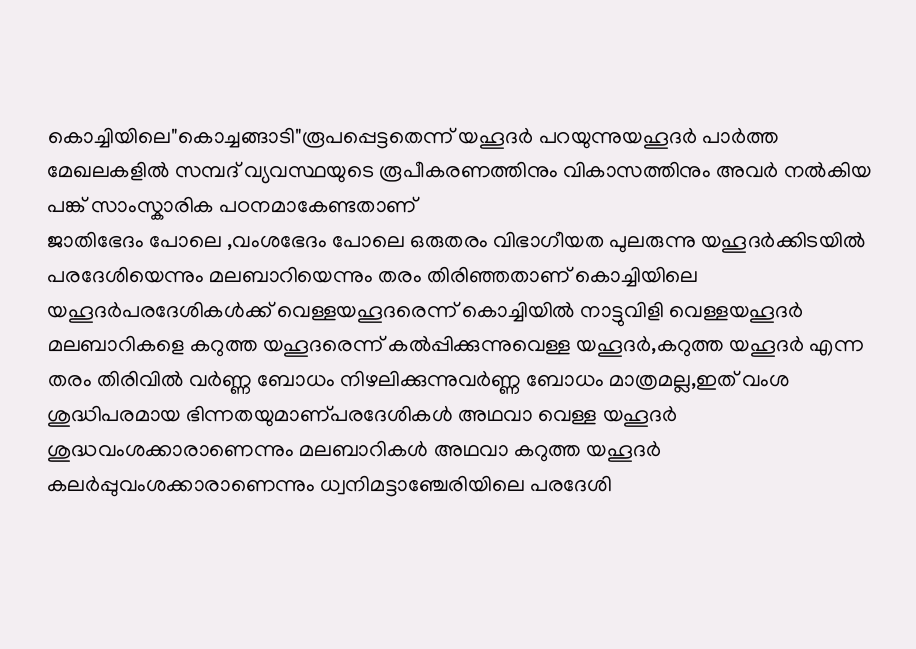കൊച്ചിയിലെ"കൊച്ചങ്ങാടി"രൂപപ്പെട്ടതെന്ന് യഹൂദർ പറയുന്നുയഹൂദർ പാർത്ത മേഖലകളിൽ സമ്പദ് വ്യവസ്ഥയുടെ രൂപീകരണത്തിനും വികാസത്തിനും അവർ നൽകിയ പങ്ക് സാംസ്കാരിക പഠനമാകേണ്ടതാണ്
ജാതിഭേദം പോലെ ,വംശഭേദം പോലെ ഒരുതരം വിഭാഗീയത പുലരുന്നു യഹൂദർക്കിടയിൽ പരദേശിയെന്നും മലബാറിയെന്നും തരം തിരിഞ്ഞതാണ് കൊച്ചിയിലെ യഹൂദർപരദേശികൾക്ക് വെള്ളയഹൂദരെന്ന് കൊച്ചിയിൽ നാട്ടുവിളി വെള്ളയഹൂദർ മലബാറികളെ കറുത്ത യഹൂദരെന്ന് കൽപ്പിക്കുന്നുവെള്ള യഹൂദർ,കറുത്ത യഹൂദർ എന്ന തരം തിരിവിൽ വർണ്ണ ബോധം നിഴലിക്കുന്നുവർണ്ണ ബോധം മാത്രമല്ല,ഇത് വംശ ശുദ്ധിപരമായ ഭിന്നതയുമാണ്പരദേശികൾ അഥവാ വെള്ള യഹൂദർ ശുദ്ധവംശക്കാരാണെന്നും മലബാറികൾ അഥവാ കറുത്ത യഹൂദർ കലർപ്പുവംശക്കാരാണെന്നും ധ്വനിമട്ടാഞ്ചേരിയിലെ പരദേശി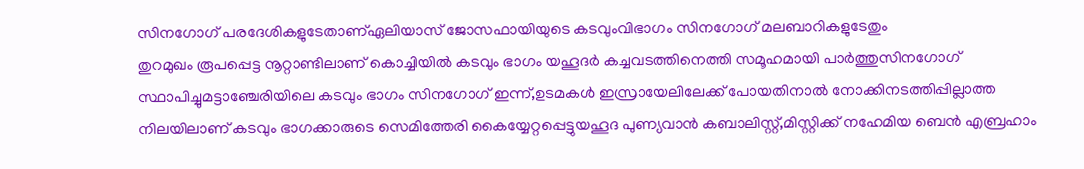സിനഗോഗ് പരദേശികളുടേതാണ്ഏലിയാസ് ജോസഫായിയുടെ കടവുംവിഭാഗം സിനഗോഗ് മലബാറികളുടേതും
തുറമുഖം രൂപപ്പെട്ട നൂറ്റാണ്ടിലാണ് കൊച്ചിയിൽ കടവും ഭാഗം യഹൂദർ കച്ചവടത്തിനെത്തി സമൂഹമായി പാർത്തുസിനഗോഗ് സ്ഥാപിച്ചുമട്ടാഞ്ചേരിയിലെ കടവും ഭാഗം സിനഗോഗ് ഇന്ന്,ഉടമകൾ ഇസ്രായേലിലേക്ക് പോയതിനാൽ നോക്കിനടത്തിപ്പില്ലാത്ത നിലയിലാണ് കടവും ഭാഗക്കാരുടെ സെമിത്തേരി കൈയ്യേറ്റപ്പെട്ടുയഹൂദ പുണ്യവാൻ കബാലിസ്റ്റ്,മിസ്റ്റിക്ക് നഹേമിയ ബെൻ എബ്രഹാം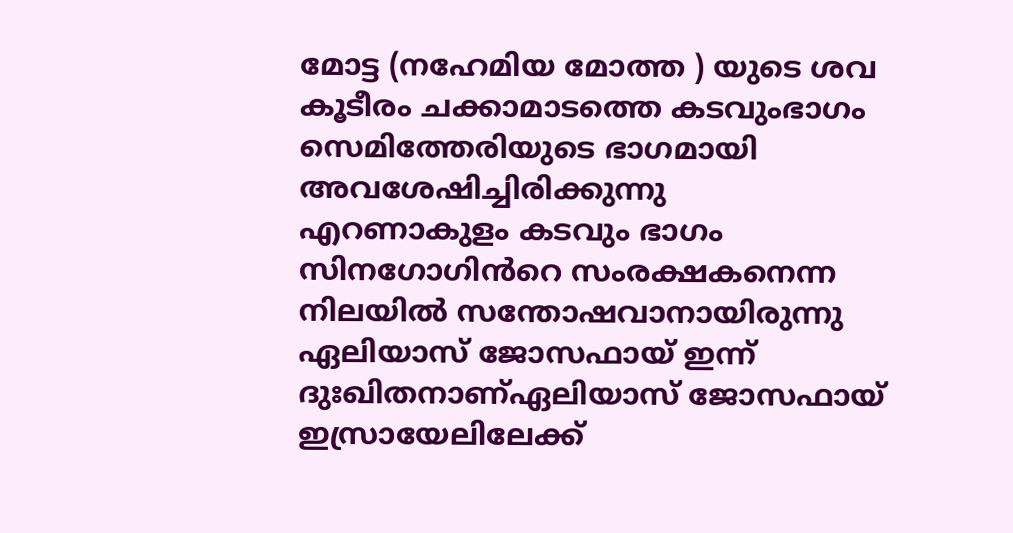മോട്ട (നഹേമിയ മോത്ത ) യുടെ ശവ കൂടീരം ചക്കാമാടത്തെ കടവുംഭാഗം സെമിത്തേരിയുടെ ഭാഗമായി അവശേഷിച്ചിരിക്കുന്നു
എറണാകുളം കടവും ഭാഗം സിനഗോഗിൻറെ സംരക്ഷകനെന്ന നിലയിൽ സന്തോഷവാനായിരുന്നു ഏലിയാസ് ജോസഫായ് ഇന്ന് ദുഃഖിതനാണ്ഏലിയാസ് ജോസഫായ് ഇസ്രായേലിലേക്ക്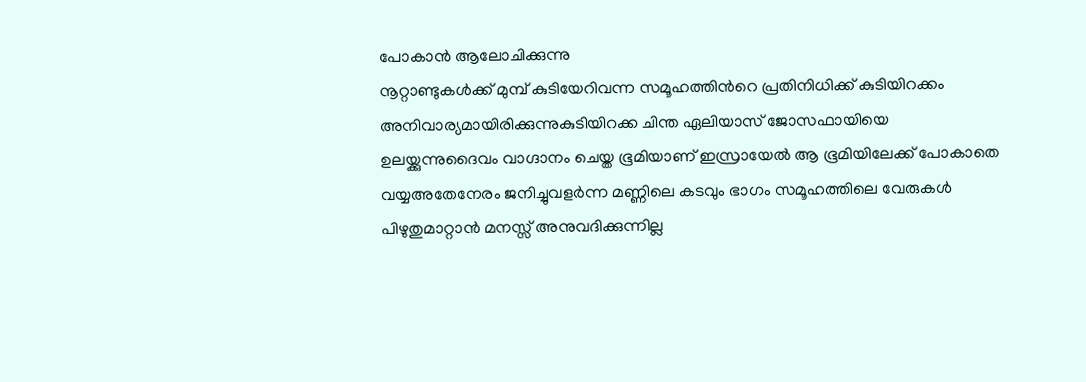പോകാൻ ആലോചിക്കുന്നു
നൂറ്റാണ്ടുകൾക്ക് മുമ്പ് കുടിയേറിവന്ന സമൂഹത്തിൻറെ പ്രതിനിധിക്ക് കുടിയിറക്കം അനിവാര്യമായിരിക്കുന്നുകുടിയിറക്ക ചിന്ത ഏലിയാസ് ജോസഫായിയെ ഉലയ്ക്കുന്നുദൈവം വാഗ്ദാനം ചെയ്ത ഭൂമിയാണ് ഇസ്രായേൽ ആ ഭൂമിയിലേക്ക് പോകാതെ വയ്യഅതേനേരം ജനിച്ചുവളർന്ന മണ്ണിലെ കടവും ഭാഗം സമൂഹത്തിലെ വേരുകൾ പിഴുതുമാറ്റാൻ മനസ്സ് അനുവദിക്കുന്നില്ല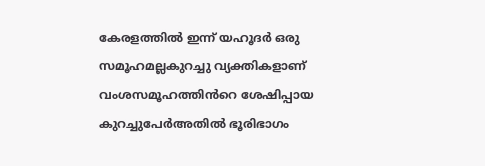കേരളത്തിൽ ഇന്ന് യഹൂദർ ഒരു സമൂഹമല്ലകുറച്ചു വ്യക്തികളാണ് വംശസമൂഹത്തിൻറെ ശേഷിപ്പായ കുറച്ചുപേർഅതിൽ ഭൂരിഭാഗം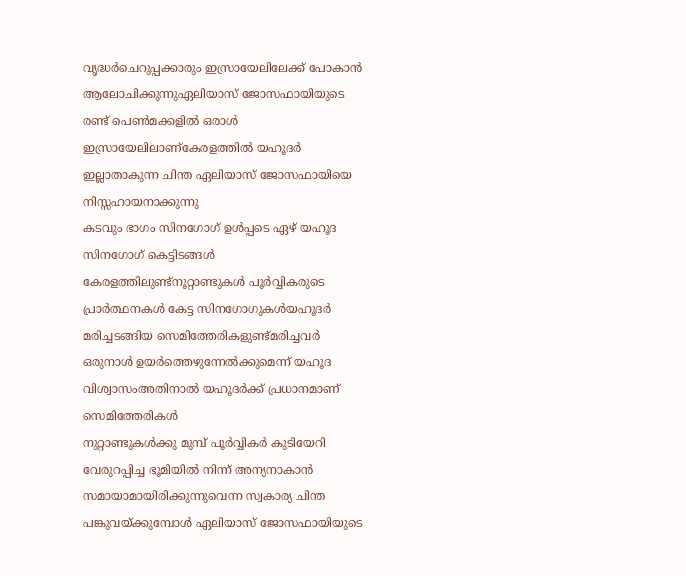വൃദ്ധർചെറുപ്പക്കാരും ഇസ്രായേലിലേക്ക് പോകാൻ ആലോചിക്കുന്നുഏലിയാസ് ജോസഫായിയുടെ രണ്ട് പെൺമക്കളിൽ ഒരാൾ ഇസ്രായേലിലാണ്കേരളത്തിൽ യഹൂദർ ഇല്ലാതാകുന്ന ചിന്ത ഏലിയാസ് ജോസഫായിയെ നിസ്സഹായനാക്കുന്നു
കടവും ഭാഗം സിനഗോഗ് ഉൾപ്പടെ ഏഴ് യഹൂദ സിനഗോഗ് കെട്ടിടങ്ങൾ കേരളത്തിലുണ്ട്നൂറ്റാണ്ടുകൾ പൂർവ്വികരുടെ പ്രാർത്ഥനകൾ കേട്ട സിനഗോഗുകൾയഹൂദർ മരിച്ചടങ്ങിയ സെമിത്തേരികളുണ്ട്മരിച്ചവർ ഒരുനാൾ ഉയർത്തെഴുന്നേൽക്കുമെന്ന് യഹൂദ വിശ്വാസംഅതിനാൽ യഹൂദർക്ക് പ്രധാനമാണ് സെമിത്തേരികൾ
നുറ്റാണ്ടുകൾക്കു മുമ്പ് പൂർവ്വികർ കുടിയേറി വേരുറപ്പിച്ച ഭൂമിയിൽ നിന്ന് അന്യനാകാൻ സമായാമായിരിക്കുന്നുവെന്ന സ്വകാര്യ ചിന്ത പങ്കുവയ്ക്കുമ്പോൾ ഏലിയാസ് ജോസഫായിയുടെ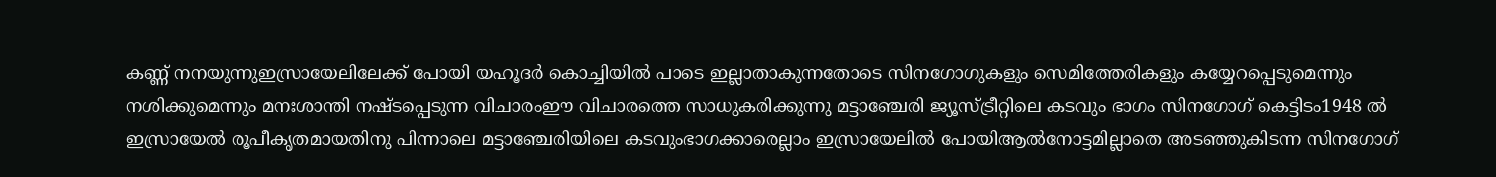കണ്ണ് നനയുന്നുഇസ്രായേലിലേക്ക് പോയി യഹൂദർ കൊച്ചിയിൽ പാടെ ഇല്ലാതാകുന്നതോടെ സിനഗോഗുകളും സെമിത്തേരികളും കയ്യേറപ്പെടുമെന്നും നശിക്കുമെന്നും മനഃശാന്തി നഷ്ടപ്പെടുന്ന വിചാരംഈ വിചാരത്തെ സാധുകരിക്കുന്നു മട്ടാഞ്ചേരി ജ്യൂസ്ട്രീറ്റിലെ കടവും ഭാഗം സിനഗോഗ് കെട്ടിടം1948 ൽ ഇസ്രായേൽ രൂപീകൃതമായതിനു പിന്നാലെ മട്ടാഞ്ചേരിയിലെ കടവുംഭാഗക്കാരെല്ലാം ഇസ്രായേലിൽ പോയിആൽനോട്ടമില്ലാതെ അടഞ്ഞുകിടന്ന സിനഗോഗ്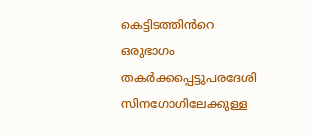കെട്ടിടത്തിൻറെ ഒരുഭാഗം തകർക്കപ്പെട്ടുപരദേശി സിനഗോഗിലേക്കുള്ള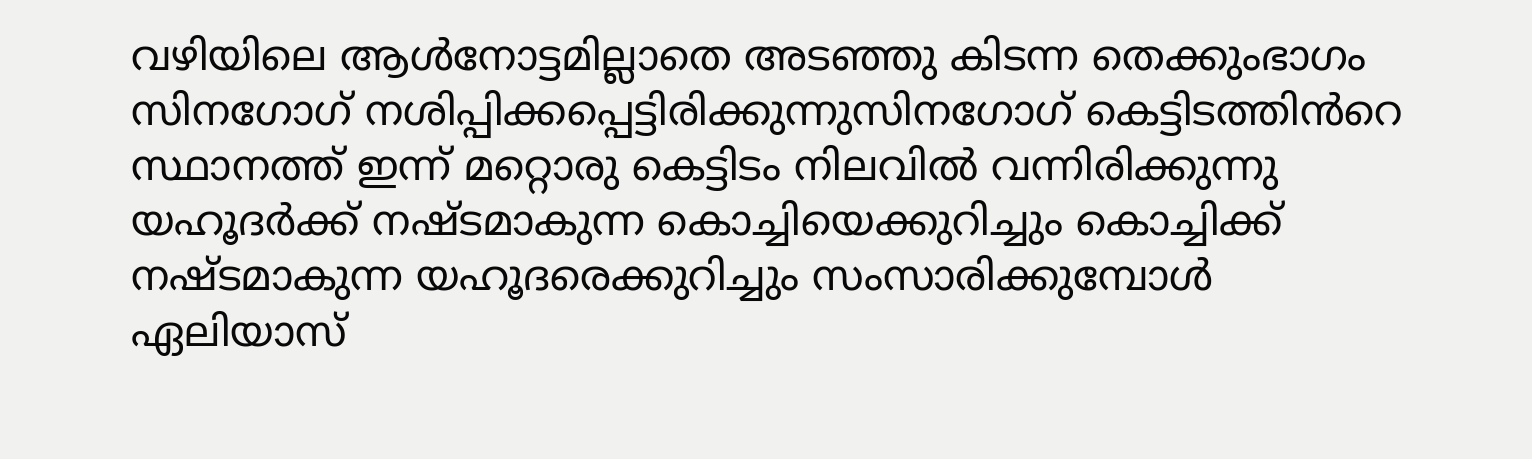വഴിയിലെ ആൾനോട്ടമില്ലാതെ അടഞ്ഞു കിടന്ന തെക്കുംഭാഗം സിനഗോഗ് നശിപ്പിക്കപ്പെട്ടിരിക്കുന്നുസിനഗോഗ് കെട്ടിടത്തിൻറെ സ്ഥാനത്ത് ഇന്ന് മറ്റൊരു കെട്ടിടം നിലവിൽ വന്നിരിക്കുന്നു
യഹൂദർക്ക് നഷ്ടമാകുന്ന കൊച്ചിയെക്കുറിച്ചും കൊച്ചിക്ക് നഷ്ടമാകുന്ന യഹൂദരെക്കുറിച്ചും സംസാരിക്കുമ്പോൾ ഏലിയാസ്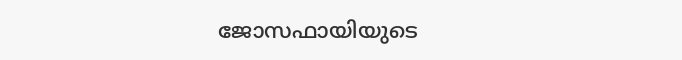ജോസഫായിയുടെ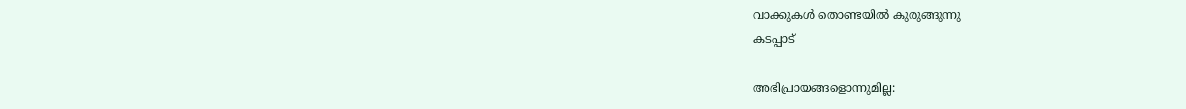വാക്കുകൾ തൊണ്ടയിൽ കുരുങ്ങുന്നു
കടപ്പാട്

അഭിപ്രായങ്ങളൊന്നുമില്ല: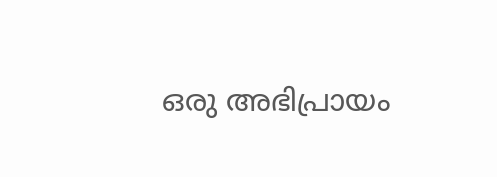ഒരു അഭിപ്രായം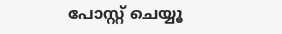പോസ്റ്റ് ചെയ്യൂ